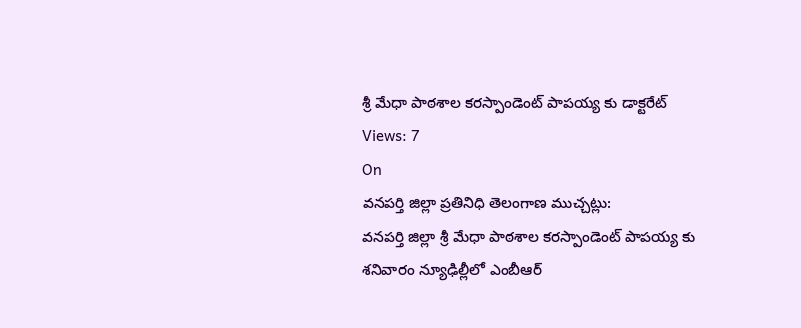శ్రీ మేధా పాఠశాల కరస్పాండెంట్ పాపయ్య కు డాక్టరేట్
Views: 7
On
వనపర్తి జిల్లా ప్రతినిధి తెలంగాణ ముచ్చట్లు:
వనపర్తి జిల్లా శ్రీ మేధా పాఠశాల కరస్పాండెంట్ పాపయ్య కు శనివారం న్యూఢిల్లీలో ఎంబీఆర్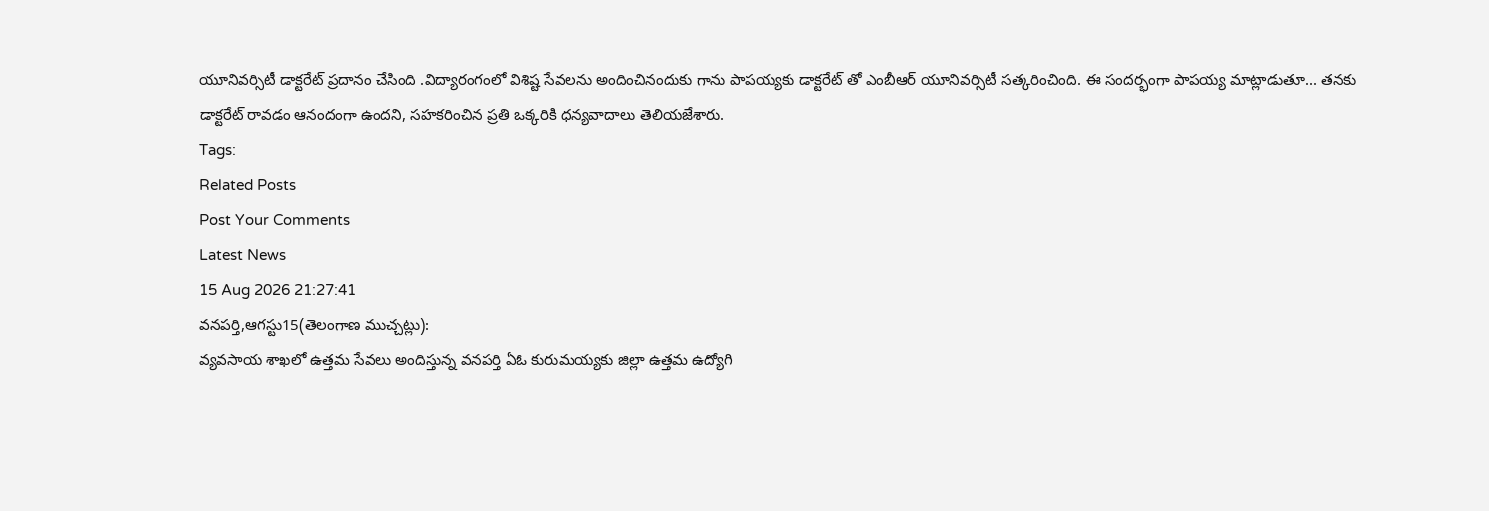యూనివర్సిటీ డాక్టరేట్ ప్రదానం చేసింది .విద్యారంగంలో విశిష్ట సేవలను అందించినందుకు గాను పాపయ్యకు డాక్టరేట్ తో ఎంబీఆర్ యూనివర్సిటీ సత్కరించింది. ఈ సందర్భంగా పాపయ్య మాట్లాడుతూ... తనకు డాక్టరేట్ రావడం ఆనందంగా ఉందని, సహకరించిన ప్రతి ఒక్కరికి ధన్యవాదాలు తెలియజేశారు.
Tags:
Related Posts
Post Your Comments
Latest News
15 Aug 2026 21:27:41
వనపర్తి,ఆగస్టు15(తెలంగాణ ముచ్చట్లు):
వ్యవసాయ శాఖలో ఉత్తమ సేవలు అందిస్తున్న వనపర్తి ఏఓ కురుమయ్యకు జిల్లా ఉత్తమ ఉద్యోగి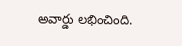అవార్డు లభించింది.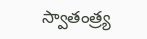స్వాతంత్ర్య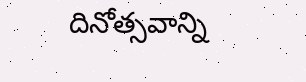దినోత్సవాన్ని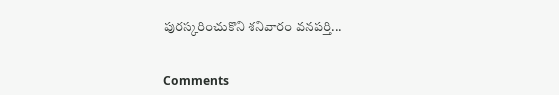పురస్కరించుకొని శనివారం వనపర్తి...


Comments